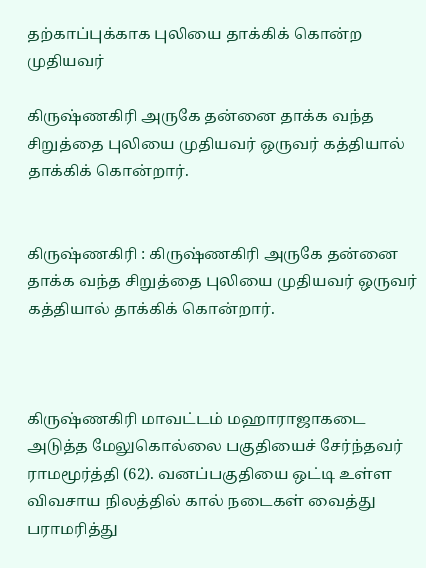தற்காப்புக்காக புலியை தாக்கிக் கொன்ற முதியவர்

கிருஷ்ணகிரி அருகே தன்னை தாக்க வந்த சிறுத்தை புலியை முதியவர் ஒருவர் கத்தியால் தாக்கிக் கொன்றார்.


கிருஷ்ணகிரி : கிருஷ்ணகிரி அருகே தன்னை தாக்க வந்த சிறுத்தை புலியை முதியவர் ஒருவர் கத்தியால் தாக்கிக் கொன்றார்.



கிருஷ்ணகிரி மாவட்டம் மஹாராஜாகடை அடுத்த மேலுகொல்லை பகுதியைச் சேர்ந்தவர் ராமமூர்த்தி (62). வனப்பகுதியை ஒட்டி உள்ள விவசாய நிலத்தில் கால் நடைகள் வைத்து பராமரித்து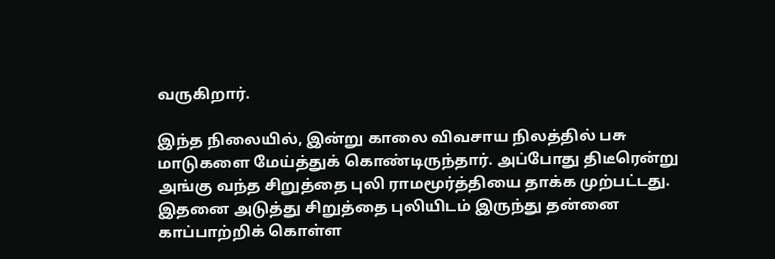வருகிறார்.

இந்த நிலையில், இன்று காலை விவசாய நிலத்தில் பசு மாடுகளை மேய்த்துக் கொண்டிருந்தார். அப்போது திடீரென்று அங்கு வந்த சிறுத்தை புலி ராமமூர்த்தியை தாக்க முற்பட்டது. இதனை அடுத்து சிறுத்தை புலியிடம் இருந்து தன்னை காப்பாற்றிக் கொள்ள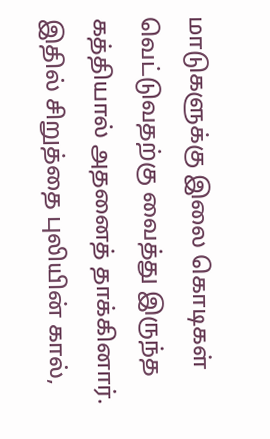மாடுகளுக்கு இலை கொடிகள் வெட்டுவதற்கு வைத்து இருந்த கத்தியால் அதனைத் தாக்கினார். இதில் சிறுத்தை புலியின் கால்,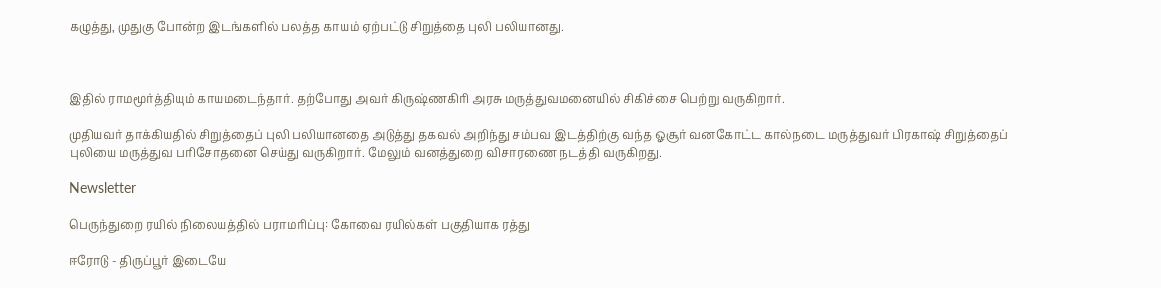கழுத்து, முதுகு போன்ற இடங்களில் பலத்த காயம் ஏற்பட்டு சிறுத்தை புலி பலியானது.



இதில் ராமமூர்த்தியும் காயமடைந்தார். தற்போது அவர் கிருஷ்ணகிரி அரசு மருத்துவமனையில் சிகிச்சை பெற்று வருகிறார்.

முதியவர் தாக்கியதில் சிறுத்தைப் புலி பலியானதை அடுத்து தகவல் அறிந்து சம்பவ இடத்திற்கு வந்த ஓசூர் வனகோட்ட கால்நடை மருத்துவர் பிரகாஷ் சிறுத்தைப் புலியை மருத்துவ பரிசோதனை செய்து வருகிறார். மேலும் வனத்துறை விசாரணை நடத்தி வருகிறது.

Newsletter

பெருந்துறை ரயில் நிலையத்தில் பராமரிப்பு: கோவை ரயில்கள் பகுதியாக ரத்து

ஈரோடு - திருப்பூர் இடையே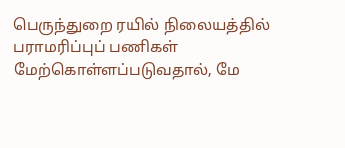பெருந்துறை ரயில் நிலையத்தில் பராமரிப்புப் பணிகள் மேற்கொள்ளப்படுவதால், மே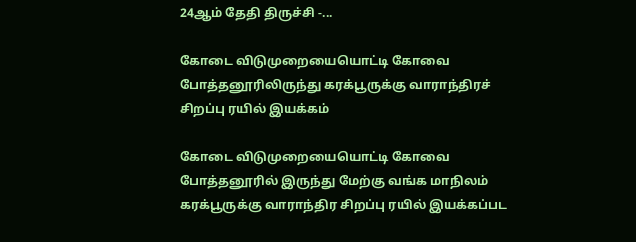24ஆம் தேதி திருச்சி -...

கோடை விடுமுறையையொட்டி கோவை  போத்தனூரிலிருந்து கரக்பூருக்கு வாராந்திரச் சிறப்பு ரயில் இயக்கம்

கோடை விடுமுறையையொட்டி கோவை  போத்தனூரில் இருந்து மேற்கு வங்க மாநிலம் கரக்பூருக்கு வாராந்திர சிறப்பு ரயில் இயக்கப்பட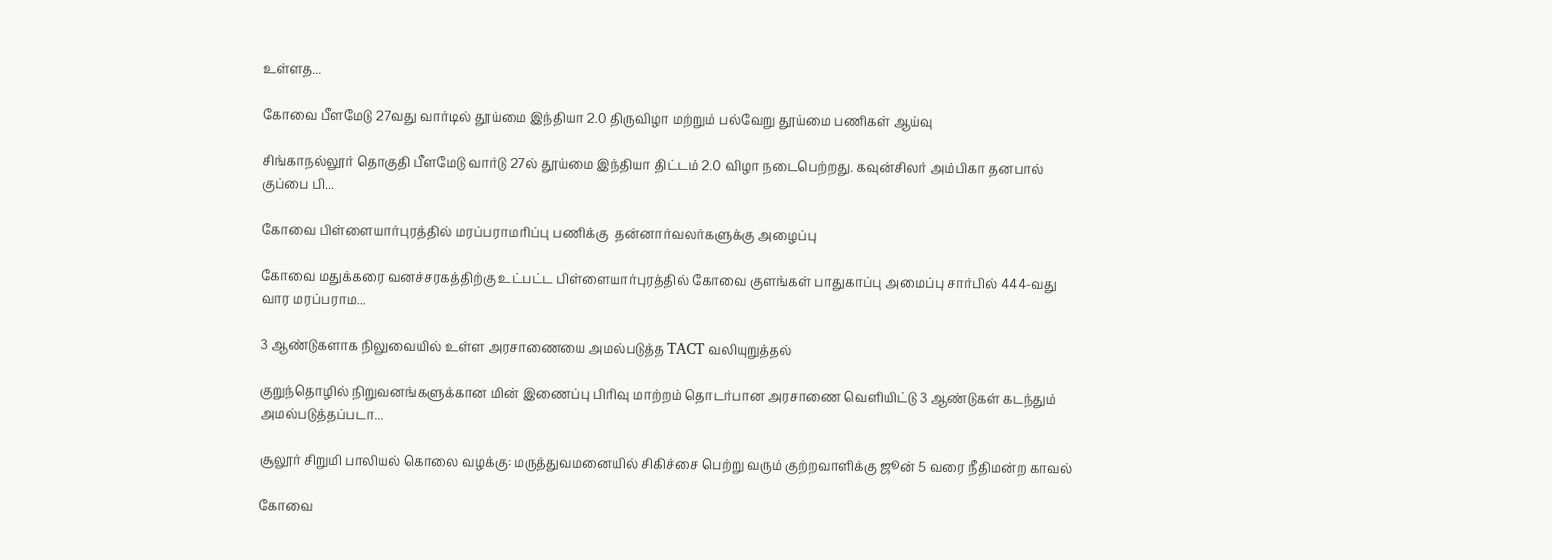உள்ளத...

கோவை பீளமேடு 27வது வார்டில் தூய்மை இந்தியா 2.0 திருவிழா மற்றும் பல்வேறு தூய்மை பணிகள் ஆய்வு

சிங்காநல்லூர் தொகுதி பீளமேடு வார்டு 27ல் தூய்மை இந்தியா திட்டம் 2.0 விழா நடைபெற்றது. கவுன்சிலர் அம்பிகா தனபால் குப்பை பி...

கோவை பிள்ளையார்புரத்தில் மரப்பராமரிப்பு பணிக்கு  தன்னார்வலர்களுக்கு அழைப்பு

கோவை மதுக்கரை வனச்சரகத்திற்கு உட்பட்ட பிள்ளையார்புரத்தில் கோவை குளங்கள் பாதுகாப்பு அமைப்பு சார்பில் 444-வது வார மரப்பராம...

3 ஆண்டுகளாக நிலுவையில் உள்ள அரசாணையை அமல்படுத்த TACT வலியுறுத்தல்

குறுந்தொழில் நிறுவனங்களுக்கான மின் இணைப்பு பிரிவு மாற்றம் தொடர்பான அரசாணை வெளியிட்டு 3 ஆண்டுகள் கடந்தும் அமல்படுத்தப்படா...

சூலூர் சிறுமி பாலியல் கொலை வழக்கு: மருத்துவமனையில் சிகிச்சை பெற்று வரும் குற்றவாளிக்கு ஜூன் 5 வரை நீதிமன்ற காவல்

கோவை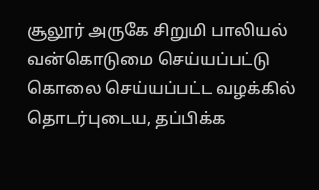சூலூர் அருகே சிறுமி பாலியல் வன்கொடுமை செய்யப்பட்டு கொலை செய்யப்பட்ட வழக்கில் தொடர்புடைய, தப்பிக்க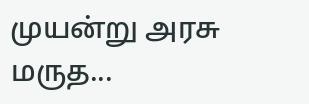முயன்று அரசு மருத...